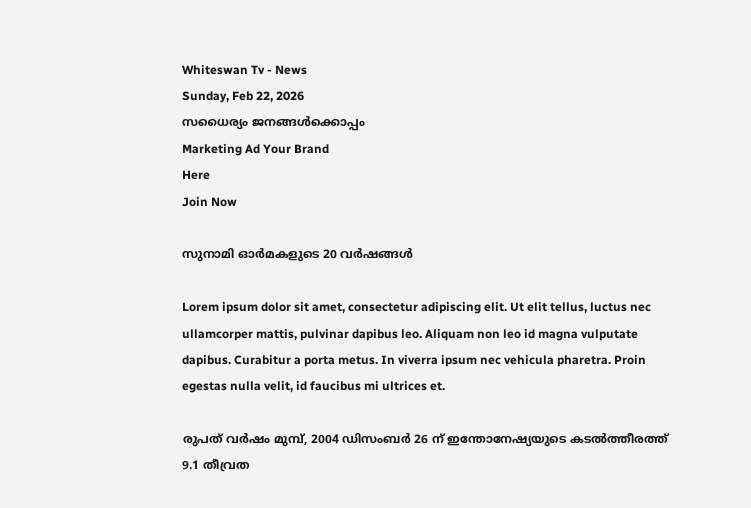Whiteswan Tv - News
Sunday, Feb 22, 2026
സധൈര്യം ജനങ്ങൾക്കൊപ്പം
Marketing Ad Your Brand
Here
Join Now

സുനാമി ഓർമകളുടെ 20 വർഷങ്ങൾ

Lorem ipsum dolor sit amet, consectetur adipiscing elit. Ut elit tellus, luctus nec ullamcorper mattis, pulvinar dapibus leo. Aliquam non leo id magna vulputate dapibus. Curabitur a porta metus. In viverra ipsum nec vehicula pharetra. Proin egestas nulla velit, id faucibus mi ultrices et.

രുപത് വർഷം മുമ്പ്, 2004 ഡിസംബർ 26 ന് ഇന്തോനേഷ്യയുടെ കടൽത്തീരത്ത് 9.1 തീവ്രത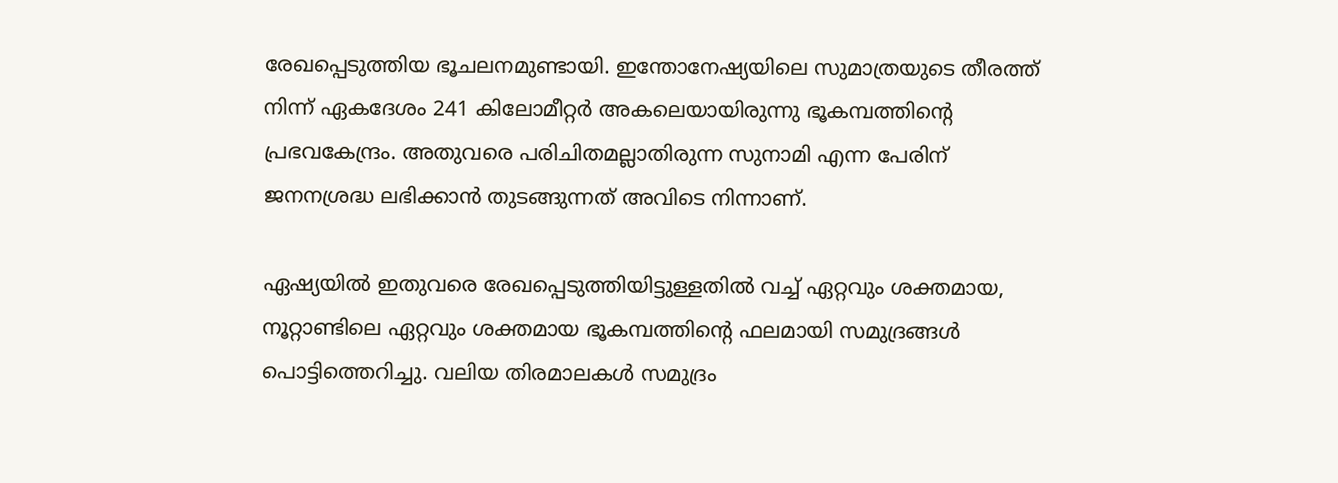രേഖപ്പെടുത്തിയ ഭൂചലനമുണ്ടായി. ഇന്തോനേഷ്യയിലെ സുമാത്രയുടെ തീരത്ത് നിന്ന് ഏകദേശം 241 കിലോമീറ്റർ അകലെയായിരുന്നു ഭൂകമ്പത്തിന്റെ പ്രഭവകേന്ദ്രം. അതുവരെ പരിചിതമല്ലാതിരുന്ന സുനാമി എന്ന പേരിന് ജനനശ്രദ്ധ ലഭിക്കാൻ തുടങ്ങുന്നത് അവിടെ നിന്നാണ്.

ഏഷ്യയിൽ ഇതുവരെ രേഖപ്പെടുത്തിയിട്ടുള്ളതിൽ വച്ച് ഏറ്റവും ശക്തമായ, നൂറ്റാണ്ടിലെ ഏറ്റവും ശക്തമായ ഭൂകമ്പത്തിന്റെ ഫലമായി സമുദ്രങ്ങൾ പൊട്ടിത്തെറിച്ചു. വലിയ തിരമാലകൾ സമുദ്രം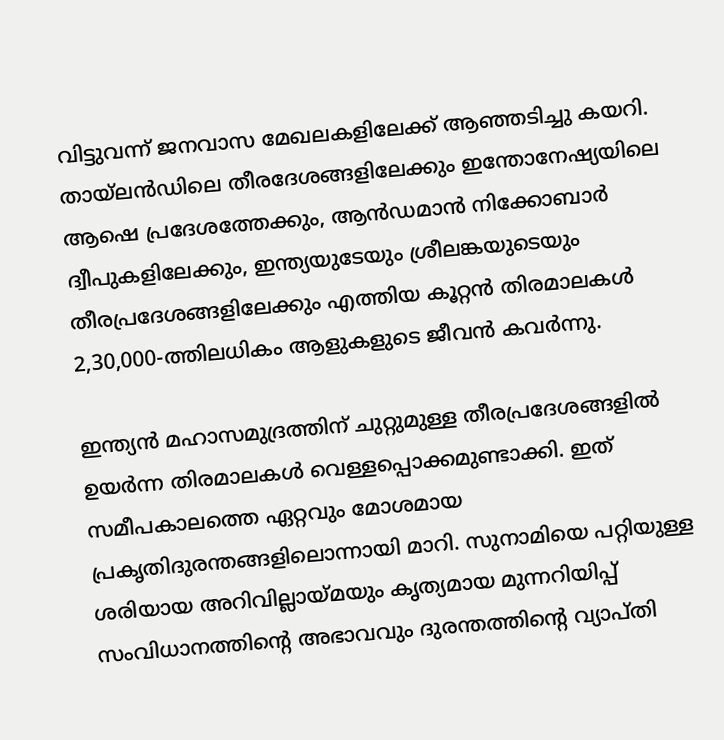വിട്ടുവന്ന് ജനവാസ മേഖലകളിലേക്ക് ആഞ്ഞടിച്ചു കയറി. തായ്‌ലൻഡിലെ തീരദേശങ്ങളിലേക്കും ഇന്തോനേഷ്യയിലെ ആഷെ പ്രദേശത്തേക്കും, ആൻഡമാൻ നിക്കോബാർ ദ്വീപുകളിലേക്കും, ഇന്ത്യയുടേയും ശ്രീലങ്കയുടെയും തീരപ്രദേശങ്ങളിലേക്കും എത്തിയ കൂറ്റൻ തിരമാലകൾ 2,30,000-ത്തിലധികം ആളുകളുടെ ജീവൻ കവർന്നു.

ഇന്ത്യൻ മഹാസമുദ്രത്തിന് ചുറ്റുമുള്ള തീരപ്രദേശങ്ങളിൽ ഉയർന്ന തിരമാലകൾ വെള്ളപ്പൊക്കമുണ്ടാക്കി. ഇത് സമീപകാലത്തെ ഏറ്റവും മോശമായ പ്രകൃതിദുരന്തങ്ങളിലൊന്നായി മാറി. സുനാമിയെ പറ്റിയുള്ള ശരിയായ അറിവില്ലായ്മയും കൃത്യമായ മുന്നറിയിപ്പ് സംവിധാനത്തിൻ്റെ അഭാവവും ദുരന്തത്തിന്റെ വ്യാപ്തി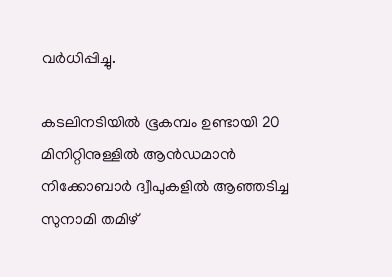വർധിപ്പിച്ചു.

കടലിനടിയിൽ ഭൂകമ്പം ഉണ്ടായി 20 മിനിറ്റിനുള്ളിൽ ആൻഡമാൻ നിക്കോബാർ ദ്വീപുകളിൽ ആഞ്ഞടിച്ച സുനാമി തമിഴ്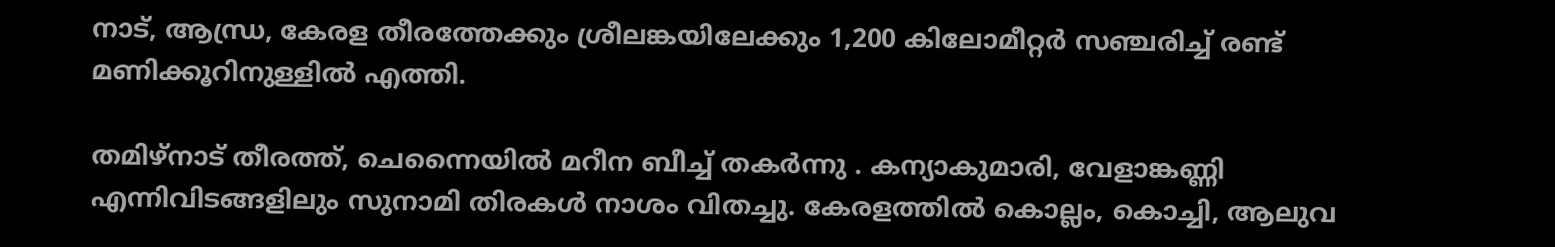നാട്, ആന്ധ്ര, കേരള തീരത്തേക്കും ശ്രീലങ്കയിലേക്കും 1,200 കിലോമീറ്റർ സഞ്ചരിച്ച് രണ്ട് മണിക്കൂറിനുള്ളിൽ എത്തി.

തമിഴ്‌നാട് തീരത്ത്, ചെന്നൈയിൽ മറീന ബീച്ച് തകർന്നു . കന്യാകുമാരി, വേളാങ്കണ്ണി എന്നിവിടങ്ങളിലും സുനാമി തിരകൾ നാശം വിതച്ചു. കേരളത്തിൽ കൊല്ലം, കൊച്ചി, ആലുവ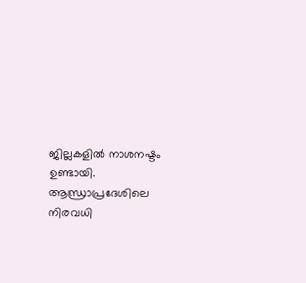ജില്ലകളിൽ നാശനഷ്ടം ഉണ്ടായി. ആന്ധ്രാപ്രദേശിലെ നിരവധി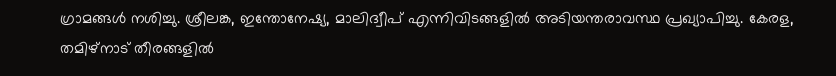ഗ്രാമങ്ങൾ നശിച്ചു. ശ്രീലങ്ക, ഇന്തോനേഷ്യ, മാലിദ്വീപ് എന്നിവിടങ്ങളിൽ അടിയന്തരാവസ്ഥ പ്രഖ്യാപിച്ചു. കേരള, തമിഴ്നാട് തീരങ്ങളിൽ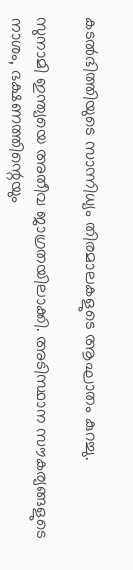കടൽഭിത്തിയുടെ സാന്നിധ്യം തിരമാലകളുടെ ആഘാതം കുറച്ചു.

സുനാമി ഇന്ത്യയെ അതീവ ജാഗ്രതയിലാക്കി. അടിസ്ഥാന സൗകര്യങ്ങളുടെ നാശം, ഭക്ഷണത്തിന്റെയും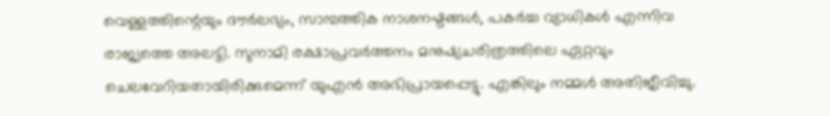വെള്ളത്തിന്റെയും ദൗർലഭ്യം, സാമ്പത്തിക നാശനഷ്ടങ്ങൾ, പകർച്ച വ്യാധികൾ എന്നിവ രാജ്യത്തെ അലട്ടി. സുനാമി രക്ഷാപ്രവർത്തനം മനുഷ്യചരിത്രത്തിലെ ഏറ്റവും ചെലവേറിയതായിരിക്കുമെന്ന് യുഎൻ അഭിപ്രായപ്പെട്ടു. എങ്കിലും നമ്മൾ അതിജീവിച്ചു.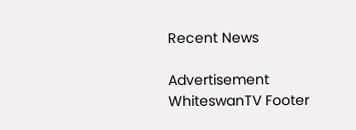Recent News

Advertisement
WhiteswanTV Footer